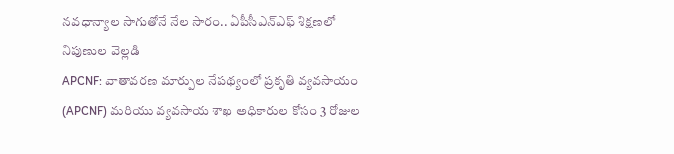నవధాన్యాల సాగుతోనే నేల సారం.. ఏపీసీఎన్ఎఫ్ శిక్షణలో నిపుణుల వెల్లడి
APCNF: వాతావరణ మార్పుల నేపథ్యంలో ప్రకృతి వ్యవసాయం (APCNF) మరియు వ్యవసాయ శాఖ అధికారుల కోసం 3 రోజుల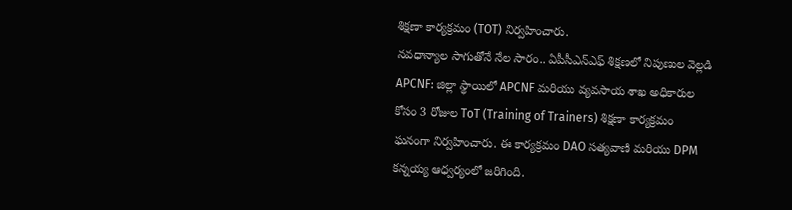శిక్షణా కార్యక్రమం (TOT) నిర్వహించారు.
నవధాన్యాల సాగుతోనే నేల సారం.. ఏపీసీఎన్ఎఫ్ శిక్షణలో నిపుణుల వెల్లడి
APCNF: జిల్లా స్థాయిలో APCNF మరియు వ్యవసాయ శాఖ అధికారుల కోసం 3 రోజుల ToT (Training of Trainers) శిక్షణా కార్యక్రమం ఘనంగా నిర్వహించారు. ఈ కార్యక్రమం DAO సత్యవాణి మరియు DPM కన్నయ్య ఆధ్వర్యంలో జరిగింది.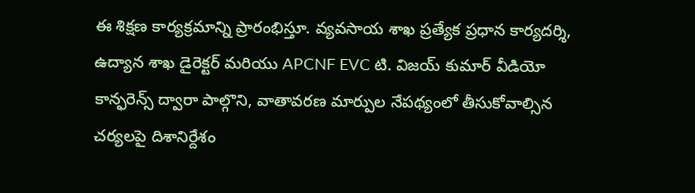ఈ శిక్షణ కార్యక్రమాన్ని ప్రారంభిస్తూ. వ్యవసాయ శాఖ ప్రత్యేక ప్రధాన కార్యదర్శి, ఉద్యాన శాఖ డైరెక్టర్ మరియు APCNF EVC టి. విజయ్ కుమార్ వీడియో కాన్ఫరెన్స్ ద్వారా పాల్గొని, వాతావరణ మార్పుల నేపథ్యంలో తీసుకోవాల్సిన చర్యలపై దిశానిర్దేశం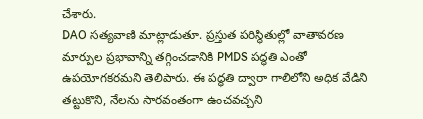చేశారు.
DAO సత్యవాణి మాట్లాడుతూ. ప్రస్తుత పరిస్థితుల్లో వాతావరణ మార్పుల ప్రభావాన్ని తగ్గించడానికి PMDS పద్ధతి ఎంతో ఉపయోగకరమని తెలిపారు. ఈ పద్ధతి ద్వారా గాలిలోని అధిక వేడిని తట్టుకొని, నేలను సారవంతంగా ఉంచవచ్చని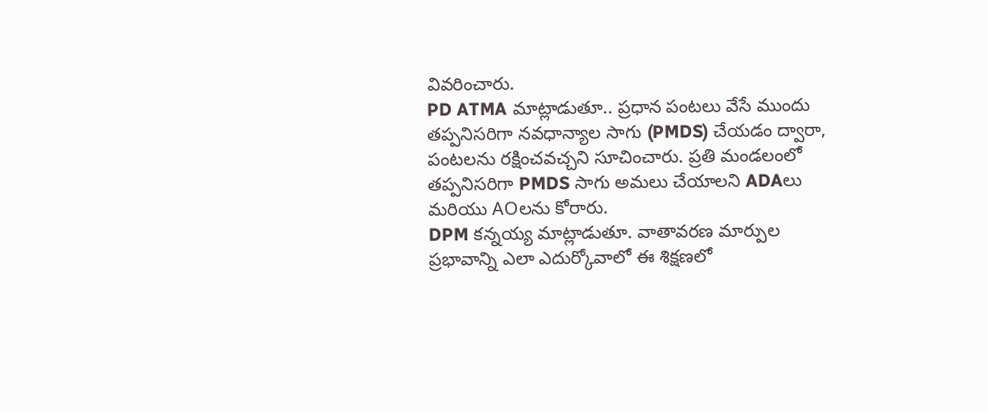వివరించారు.
PD ATMA మాట్లాడుతూ.. ప్రధాన పంటలు వేసే ముందు తప్పనిసరిగా నవధాన్యాల సాగు (PMDS) చేయడం ద్వారా, పంటలను రక్షించవచ్చని సూచించారు. ప్రతి మండలంలో తప్పనిసరిగా PMDS సాగు అమలు చేయాలని ADAలు మరియు AOలను కోరారు.
DPM కన్నయ్య మాట్లాడుతూ. వాతావరణ మార్పుల ప్రభావాన్ని ఎలా ఎదుర్కోవాలో ఈ శిక్షణలో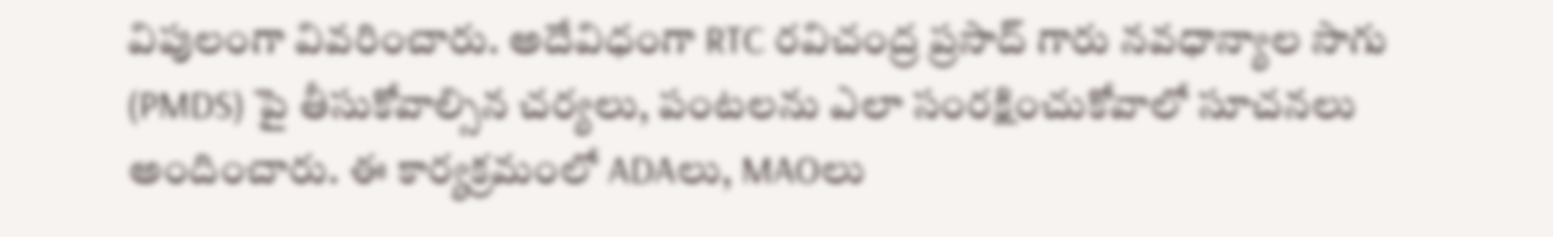విపులంగా వివరించారు. అదేవిధంగా RTC రవిచంద్ర ప్రసాద్ గారు నవధాన్యాల సాగు (PMDS) పై తీసుకోవాల్సిన చర్యలు, పంటలను ఎలా సంరక్షించుకోవాలో సూచనలు అందించారు. ఈ కార్యక్రమంలో ADAలు, MAOలు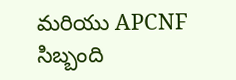మరియు APCNF సిబ్బంది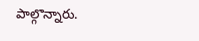పాల్గొన్నారు.